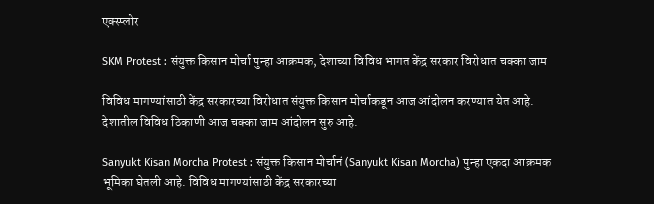एक्स्प्लोर

SKM Protest : संयुक्त किसान मोर्चा पुन्हा आक्रमक, देशाच्या विविध भागत केंद्र सरकार विरोधात चक्का जाम

विविध मागण्यांसाठी केंद्र सरकारच्या विरोधात संयुक्त किसान मोर्चाकडून आज आंदोलन करण्यात येत आहे. देशातील विविध ठिकाणी आज चक्का जाम आंदोलन सुरु आहे.

Sanyukt Kisan Morcha Protest : संयुक्त किसान मोर्चानं (Sanyukt Kisan Morcha) पुन्हा एकदा आक्रमक भूमिका घेतली आहे. विविध मागण्यांसाठी केंद्र सरकारच्या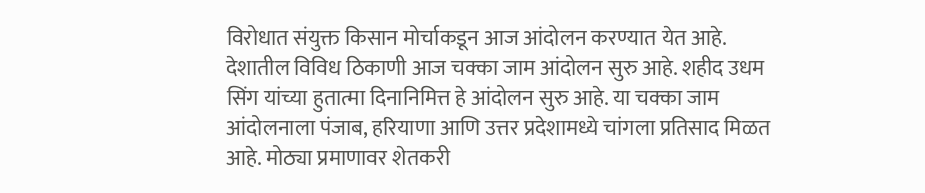विरोधात संयुक्त किसान मोर्चाकडून आज आंदोलन करण्यात येत आहे. देशातील विविध ठिकाणी आज चक्का जाम आंदोलन सुरु आहे. शहीद उधम सिंग यांच्या हुतात्मा दिनानिमित्त हे आंदोलन सुरु आहे. या चक्का जाम आंदोलनाला पंजाब, हरियाणा आणि उत्तर प्रदेशामध्ये चांगला प्रतिसाद मिळत आहे. मोठ्या प्रमाणावर शेतकरी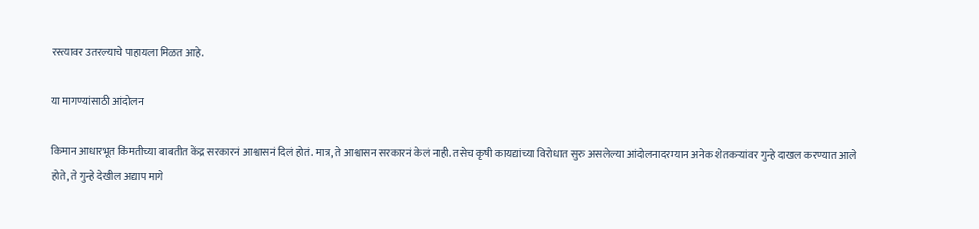रस्त्यावर उतरल्याचे पाहायला मिळत आहे.

या मागण्यांसाठी आंदोलन

किमान आधारभूत किंमतीच्या बाबतीत केंद्र सरकारनं आश्वासनं दिलं होतं. मात्र, ते आश्वासन सरकारनं केलं नाही. तसेच कृषी कायद्यांच्या विरोधात सुरु असलेल्या आंदोलनादरम्यान अनेक शेतकऱ्यांवर गुन्हे दाखल करण्यात आले होते, ते गुन्हे देखील अद्याप मागे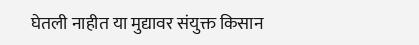घेतली नाहीत या मुद्यावर संयुक्त किसान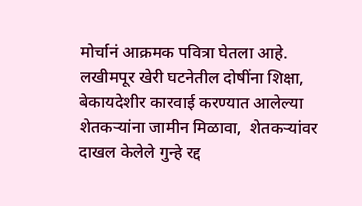मोर्चानं आक्रमक पवित्रा घेतला आहे. लखीमपूर खेरी घटनेतील दोषींना शिक्षा, बेकायदेशीर कारवाई करण्यात आलेल्या  शेतकर्‍यांना जामीन मिळावा,  शेतकर्‍यांवर दाखल केलेले गुन्हे रद्द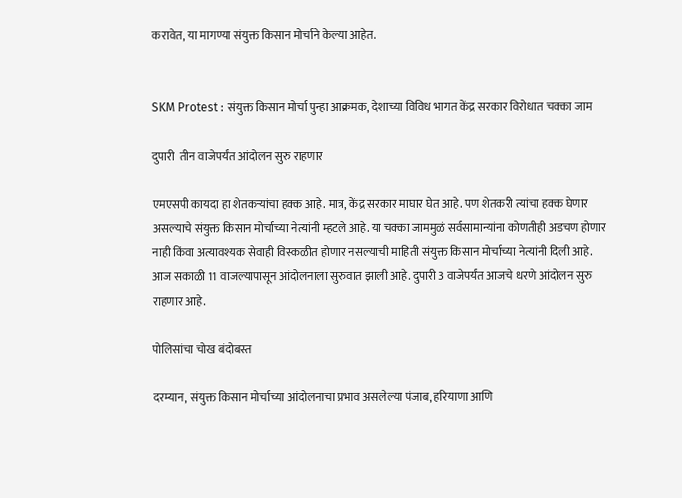करावेत, या मागण्या संयुक्त किसान मोर्चाने केल्या आहेत.


SKM Protest : संयुक्त किसान मोर्चा पुन्हा आक्रमक, देशाच्या विविध भागत केंद्र सरकार विरोधात चक्का जाम

दुपारी  तीन वाजेपर्यंत आंदोलन सुरु राहणार

एमएसपी कायदा हा शेतकऱ्यांचा हक्क आहे. मात्र, केंद्र सरकार माघार घेत आहे. पण शेतकरी त्यांचा हक्क घेणार असल्याचे संयुक्त किसान मोर्चाच्या नेत्यांनी म्हटले आहे. या चक्का जाममुळं सर्वसामान्यांना कोणतीही अडचण होणार नाही किंवा अत्यावश्यक सेवाही विस्कळीत होणार नसल्याची माहिती संयुक्त किसान मोर्चाच्या नेत्यांनी दिली आहे. आज सकाळी 11 वाजल्यापासून आंदोलनाला सुरुवात झाली आहे. दुपारी 3 वाजेपर्यंत आजचे धरणे आंदोलन सुरु राहणार आहे.

पोलिसांचा चोख बंदोबस्त

दरम्यान, संयुक्त किसान मोर्चाच्या आंदोलनाचा प्रभाव असलेल्या पंजाब, हरियाणा आणि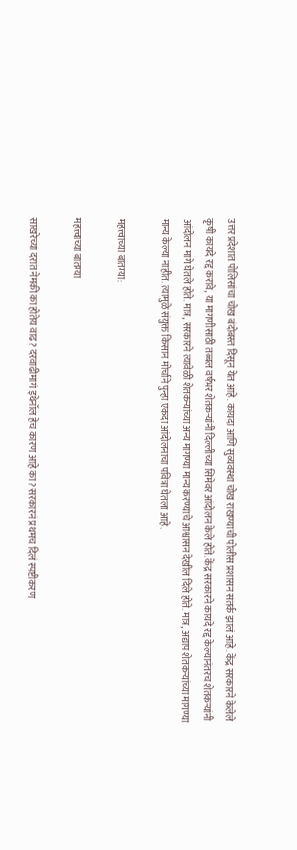उत्तर प्रदेशात पोलिसांचा चोख बंदोबस्त दिसून येत आहे. कायदा आणि सुव्यवस्था चोख राखण्याची पोलीस प्रशासन सतर्क झालं आहे. केंद्र सरकारने केलेले कृषी कायदे रद्द करावे, या मागणीसाठी तब्बल वर्षभर शेतकऱ्यांनी दिल्लीच्या सिमेवर आंदोलन केले होते. केंद्र सरकारने कायदे रद्द केल्यानंतरच शेतकऱ्यांनी आंदोलन मागे घेतले होते. मात्र, सरकारने त्यावेळी शेतकऱ्यांच्या अन्य मागण्या मान्य करण्याचे आश्वासन देखील दिले होते. मात्र, अद्याप शेतकऱ्यांच्या मागण्या मान्य केल्या नाहीत. त्यामुळे संयुक्त किसान मोर्चाने पुन्हा एकदा आंदोलनाचा पवित्रा घेतला आहे.

महत्त्वाच्या बातम्या:

महत्त्वाच्या बातम्या

साखरेच्या दरात नेमकी का होतेय वाढ? दरवाढीमागं इथेनॉल हेच कारण आहे का? सरकारनं प्रथमच दिलं स्पष्टीकरण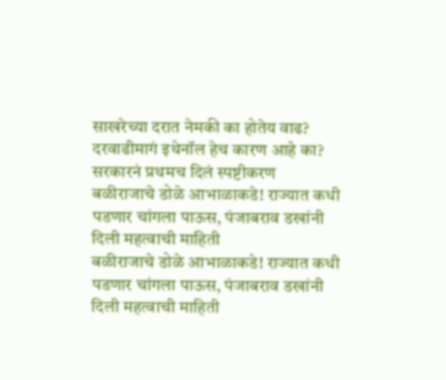साखरेच्या दरात नेमकी का होतेय वाढ? दरवाढीमागं इथेनॉल हेच कारण आहे का? सरकारनं प्रथमच दिलं स्पष्टीकरण
बळीराजाचे डोळे आभाळाकडे! राज्यात कधी पडणार चांगला पाऊस, पंजाबराव डखांनी दिली महत्वाची माहिती
बळीराजाचे डोळे आभाळाकडे! राज्यात कधी पडणार चांगला पाऊस, पंजाबराव डखांनी दिली महत्वाची माहिती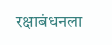रक्षाबंधनला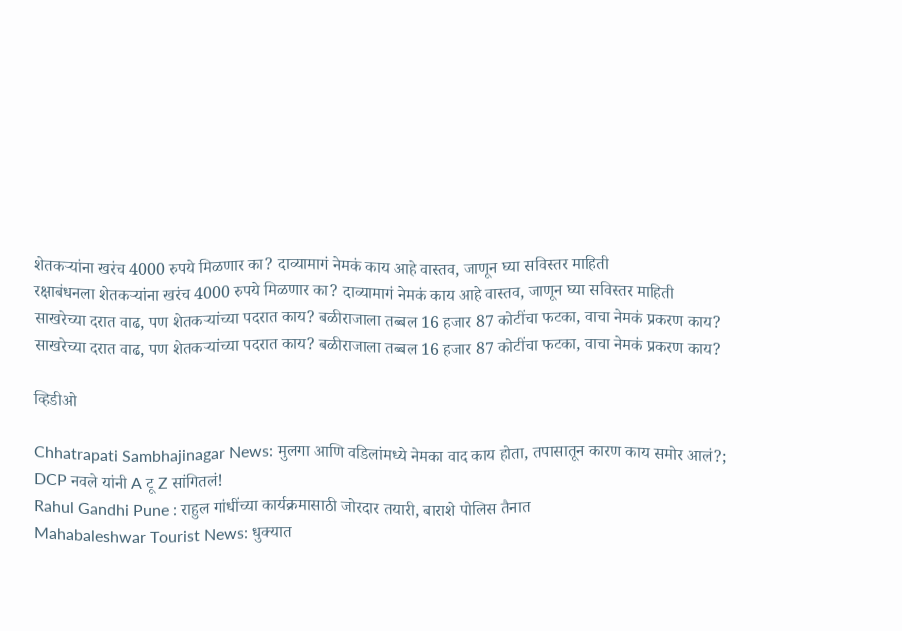शेतकऱ्यांना खरंच 4000 रुपये मिळणार का? दाव्यामागं नेमकं काय आहे वास्तव, जाणून घ्या सविस्तर माहिती
रक्षाबंधनला शेतकऱ्यांना खरंच 4000 रुपये मिळणार का? दाव्यामागं नेमकं काय आहे वास्तव, जाणून घ्या सविस्तर माहिती
साखरेच्या दरात वाढ, पण शेतकऱ्यांच्या पदरात काय? बळीराजाला तब्बल 16 हजार 87 कोटींचा फटका, वाचा नेमकं प्रकरण काय?
साखरेच्या दरात वाढ, पण शेतकऱ्यांच्या पदरात काय? बळीराजाला तब्बल 16 हजार 87 कोटींचा फटका, वाचा नेमकं प्रकरण काय?

व्हिडीओ

Chhatrapati Sambhajinagar News: मुलगा आणि वडिलांमध्ये नेमका वाद काय होता, तपासातून कारण काय समोर आलं?; DCP नवले यांनी A टू Z सांगितलं!
Rahul Gandhi Pune : राहुल गांधींच्या कार्यक्रमासाठी जोरदार तयारी, बाराशे पोलिस तैनात
Mahabaleshwar Tourist News: धुक्यात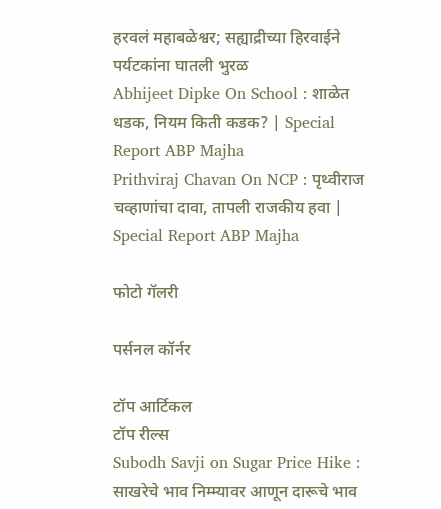हरवलं महाबळेश्वर; सह्याद्रीच्या हिरवाईने पर्यटकांना घातली भुरळ
Abhijeet Dipke On School : शाळेत धडक, नियम किती कडक? | Special Report ABP Majha
Prithviraj Chavan On NCP : पृथ्वीराज चव्हाणांचा दावा, तापली राजकीय हवा | Special Report ABP Majha

फोटो गॅलरी

पर्सनल कॉर्नर

टॉप आर्टिकल
टॉप रील्स
Subodh Savji on Sugar Price Hike : साखरेचे भाव निम्म्यावर आणून दारूचे भाव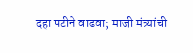दहा पटीने वाढवा; माजी मंत्र्यांची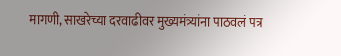मागणी, साखरेच्या दरवाढीवर मुख्यमंत्र्यांना पाठवलं पत्र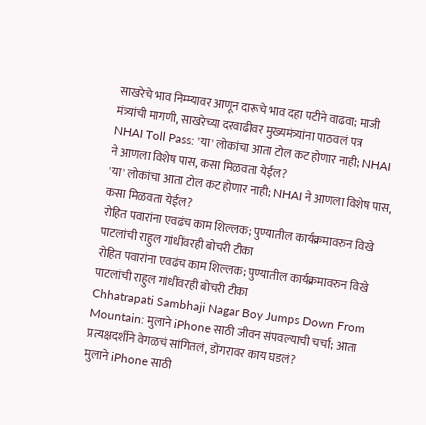साखरेचे भाव निम्म्यावर आणून दारूचे भाव दहा पटीने वाढवा; माजी मंत्र्यांची मागणी, साखरेच्या दरवाढीवर मुख्यमंत्र्यांना पाठवलं पत्र
NHAI Toll Pass: 'या' लोकांचा आता टोल कट होणार नाही; NHAI ने आणला विशेष पास, कसा मिळवता येईल?
'या' लोकांचा आता टोल कट होणार नाही; NHAI ने आणला विशेष पास, कसा मिळवता येईल?
रोहित पवारांना एवढंच काम शिल्लक; पुण्यातील कार्यक्रमावरुन विखे पाटलांची राहुल गांधींवरही बोचरी टीका
रोहित पवारांना एवढंच काम शिल्लक; पुण्यातील कार्यक्रमावरुन विखे पाटलांची राहुल गांधींवरही बोचरी टीका
Chhatrapati Sambhaji Nagar Boy Jumps Down From Mountain: मुलाने iPhone साठी जीवन संपवल्याची चर्चा; आता प्रत्यक्षदर्शीने वेगळचं सांगितलं, डोंगरावर काय घडलं?
मुलाने iPhone साठी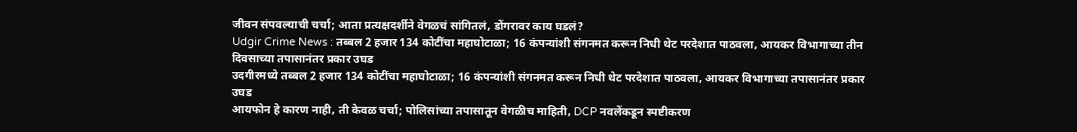जीवन संपवल्याची चर्चा; आता प्रत्यक्षदर्शीने वेगळचं सांगितलं, डोंगरावर काय घडलं?
Udgir Crime News : तब्बल 2 हजार 134 कोटींचा महाघोटाळा; 16 कंपन्यांशी संगनमत करून निधी थेट परदेशात पाठवला, आयकर विभागाच्या तीन दिवसाच्या तपासानंतर प्रकार उघड
उदगीरमध्ये तब्बल 2 हजार 134 कोटींचा महाघोटाळा; 16 कंपन्यांशी संगनमत करून निधी थेट परदेशात पाठवला, आयकर विभागाच्या तपासानंतर प्रकार उघड
आयफोन हे कारण नाही, ती केवळ चर्चा; पोलिसांच्या तपासातून वेगळीच माहिती, DCP नवलेंकडून स्पष्टीकरण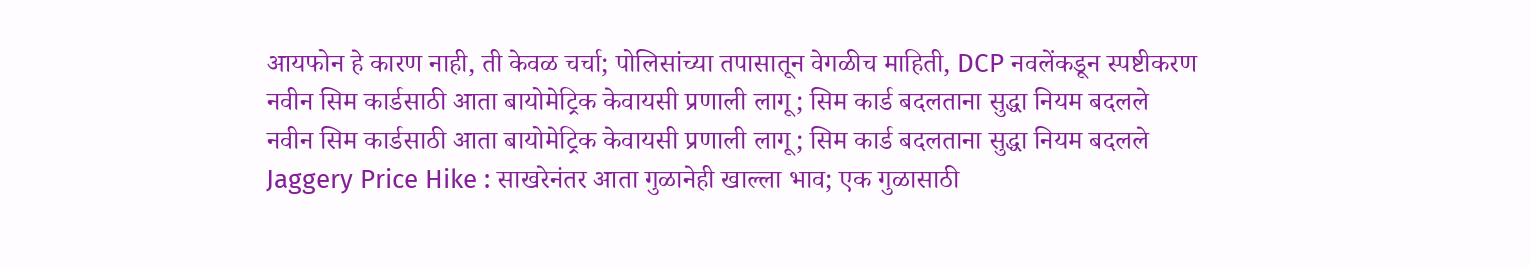आयफोन हे कारण नाही, ती केवळ चर्चा; पोलिसांच्या तपासातून वेगळीच माहिती, DCP नवलेंकडून स्पष्टीकरण
नवीन सिम कार्डसाठी आता बायोमेट्रिक केवायसी प्रणाली लागू; सिम कार्ड बदलताना सुद्धा नियम बदलले
नवीन सिम कार्डसाठी आता बायोमेट्रिक केवायसी प्रणाली लागू; सिम कार्ड बदलताना सुद्धा नियम बदलले
Jaggery Price Hike : साखरेनंतर आता गुळानेही खाल्ला भाव; एक गुळासाठी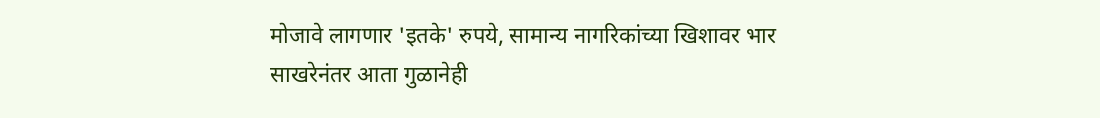मोजावे लागणार 'इतके' रुपये, सामान्य नागरिकांच्या खिशावर भार
साखरेनंतर आता गुळानेही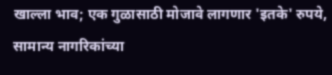खाल्ला भाव; एक गुळासाठी मोजावे लागणार 'इतके' रुपये, सामान्य नागरिकांच्या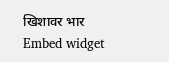खिशावर भार
Embed widget